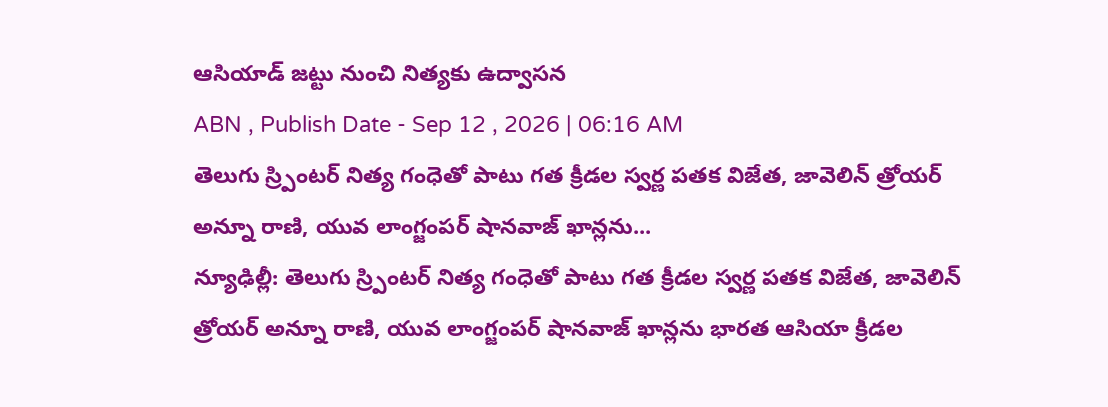ఆసియాడ్ జట్టు నుంచి నిత్యకు ఉద్వాసన
ABN , Publish Date - Sep 12 , 2026 | 06:16 AM
తెలుగు స్ర్పింటర్ నిత్య గంధెతో పాటు గత క్రీడల స్వర్ణ పతక విజేత, జావెలిన్ త్రోయర్ అన్నూ రాణి, యువ లాంగ్జంపర్ షానవాజ్ ఖాన్లను...
న్యూఢిల్లీ: తెలుగు స్ర్పింటర్ నిత్య గంధెతో పాటు గత క్రీడల స్వర్ణ పతక విజేత, జావెలిన్ త్రోయర్ అన్నూ రాణి, యువ లాంగ్జంపర్ షానవాజ్ ఖాన్లను భారత ఆసియా క్రీడల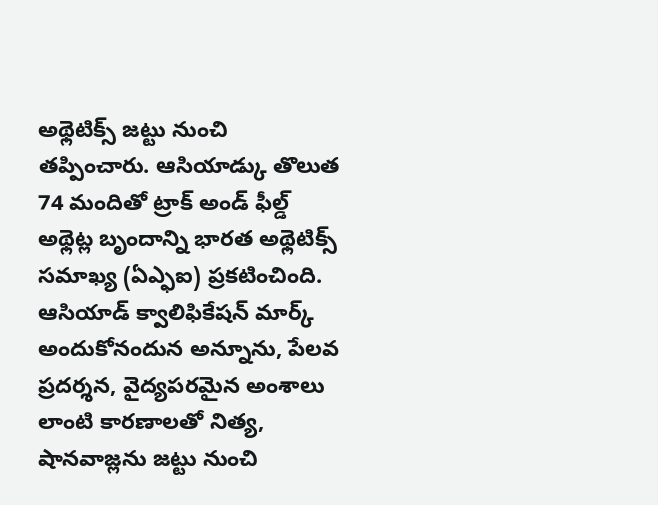అథ్లెటిక్స్ జట్టు నుంచి తప్పించారు. ఆసియాడ్కు తొలుత 74 మందితో ట్రాక్ అండ్ ఫీల్డ్ అథ్లెట్ల బృందాన్ని భారత అథ్లెటిక్స్ సమాఖ్య (ఏఎ్ఫఐ) ప్రకటించింది. ఆసియాడ్ క్వాలిఫికేషన్ మార్క్ అందుకోనందున అన్నూను, పేలవ ప్రదర్శన, వైద్యపరమైన అంశాలు లాంటి కారణాలతో నిత్య, షానవాజ్లను జట్టు నుంచి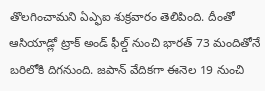తొలగించామని ఏఎ్ఫఐ శుక్రవారం తెలిపింది. దీంతో ఆసియాడ్లో ట్రాక్ అండ్ ఫీల్డ్ నుంచి భారత్ 73 మందితోనే బరిలోకి దిగనుంది. జపాన్ వేదికగా ఈనెల 19 నుంచి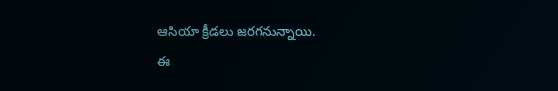ఆసియా క్రీడలు జరగనున్నాయి.
ఈ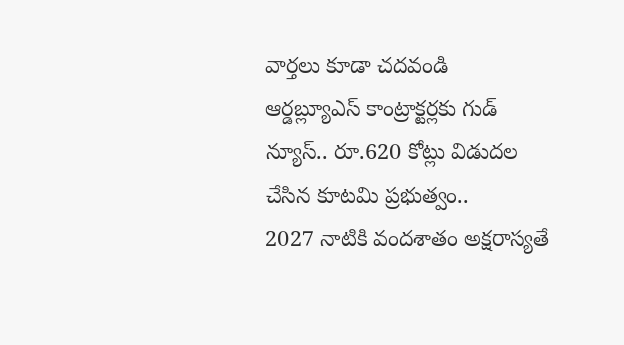వార్తలు కూడా చదవండి
ఆర్డబ్ల్యూఎస్ కాంట్రాక్టర్లకు గుడ్ న్యూస్.. రూ.620 కోట్లు విడుదల చేసిన కూటమి ప్రభుత్వం..
2027 నాటికి వందశాతం అక్షరాస్యతే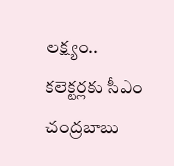లక్ష్యం.. కలెక్టర్లకు సీఎం చంద్రబాబు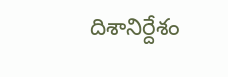దిశానిర్దేశం